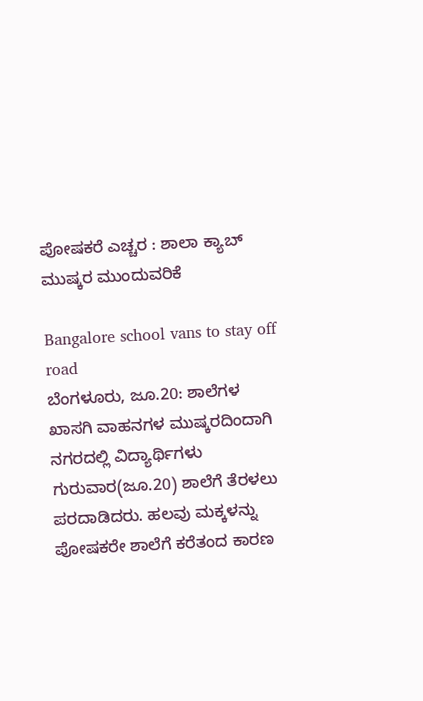ಪೋಷಕರೆ ಎಚ್ಚರ : ಶಾಲಾ ಕ್ಯಾಬ್ ಮುಷ್ಕರ ಮುಂದುವರಿಕೆ

Bangalore school vans to stay off road
ಬೆಂಗಳೂರು, ಜೂ.20: ಶಾಲೆಗಳ ಖಾಸಗಿ ವಾಹನಗಳ ಮುಷ್ಕರದಿಂದಾಗಿ ನಗರದಲ್ಲಿ ವಿದ್ಯಾರ್ಥಿಗಳು ಗುರುವಾರ(ಜೂ.20) ಶಾಲೆಗೆ ತೆರಳಲು ಪರದಾಡಿದರು. ಹಲವು ಮಕ್ಕಳನ್ನು ಪೋಷಕರೇ ಶಾಲೆಗೆ ಕರೆತಂದ ಕಾರಣ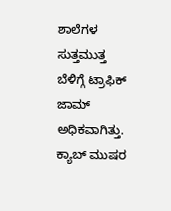ಶಾಲೆಗಳ ಸುತ್ತಮುತ್ತ ಬೆಳಿಗ್ಗೆ ಟ್ರಾಫಿಕ್ ಜಾಮ್ ಅಧಿಕವಾಗಿತ್ತು. ಕ್ಯಾಬ್ ಮುಷರ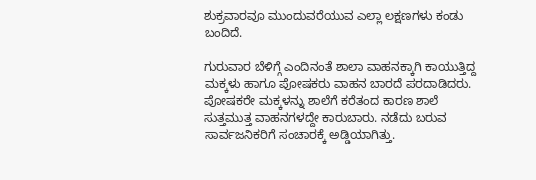ಶುಕ್ರವಾರವೂ ಮುಂದುವರೆಯುವ ಎಲ್ಲಾ ಲಕ್ಷಣಗಳು ಕಂಡು ಬಂದಿದೆ.

ಗುರುವಾರ ಬೆಳಿಗ್ಗೆ ಎಂದಿನಂತೆ ಶಾಲಾ ವಾಹನಕ್ಕಾಗಿ ಕಾಯುತ್ತಿದ್ದ ಮಕ್ಕಳು ಹಾಗೂ ಪೋಷಕರು ವಾಹನ ಬಾರದೆ ಪರದಾಡಿದರು. ಪೋಷಕರೇ ಮಕ್ಕಳನ್ನು ಶಾಲೆಗೆ ಕರೆತಂದ ಕಾರಣ ಶಾಲೆ ಸುತ್ತಮುತ್ತ ವಾಹನಗಳದ್ದೇ ಕಾರುಬಾರು. ನಡೆದು ಬರುವ ಸಾರ್ವಜನಿಕರಿಗೆ ಸಂಚಾರಕ್ಕೆ ಅಡ್ಡಿಯಾಗಿತ್ತು.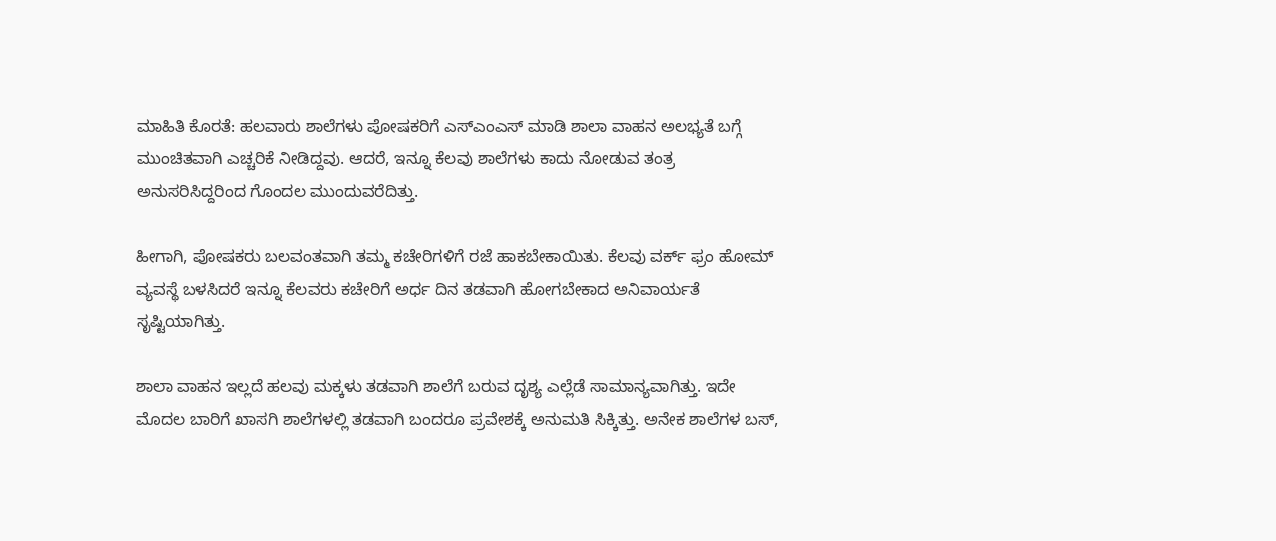ಮಾಹಿತಿ ಕೊರತೆ: ಹಲವಾರು ಶಾಲೆಗಳು ಪೋಷಕರಿಗೆ ಎಸ್ಎಂಎಸ್ ಮಾಡಿ ಶಾಲಾ ವಾಹನ ಅಲಭ್ಯತೆ ಬಗ್ಗೆ ಮುಂಚಿತವಾಗಿ ಎಚ್ಚರಿಕೆ ನೀಡಿದ್ದವು. ಆದರೆ, ಇನ್ನೂ ಕೆಲವು ಶಾಲೆಗಳು ಕಾದು ನೋಡುವ ತಂತ್ರ ಅನುಸರಿಸಿದ್ದರಿಂದ ಗೊಂದಲ ಮುಂದುವರೆದಿತ್ತು.

ಹೀಗಾಗಿ, ಪೋಷಕರು ಬಲವಂತವಾಗಿ ತಮ್ಮ ಕಚೇರಿಗಳಿಗೆ ರಜೆ ಹಾಕಬೇಕಾಯಿತು. ಕೆಲವು ವರ್ಕ್ ಫ್ರಂ ಹೋಮ್ ವ್ಯವಸ್ಥೆ ಬಳಸಿದರೆ ಇನ್ನೂ ಕೆಲವರು ಕಚೇರಿಗೆ ಅರ್ಧ ದಿನ ತಡವಾಗಿ ಹೋಗಬೇಕಾದ ಅನಿವಾರ್ಯತೆ ಸೃಷ್ಟಿಯಾಗಿತ್ತು.

ಶಾಲಾ ವಾಹನ ಇಲ್ಲದೆ ಹಲವು ಮಕ್ಕಳು ತಡವಾಗಿ ಶಾಲೆಗೆ ಬರುವ ದೃಶ್ಯ ಎಲ್ಲೆಡೆ ಸಾಮಾನ್ಯವಾಗಿತ್ತು. ಇದೇ ಮೊದಲ ಬಾರಿಗೆ ಖಾಸಗಿ ಶಾಲೆಗಳಲ್ಲಿ ತಡವಾಗಿ ಬಂದರೂ ಪ್ರವೇಶಕ್ಕೆ ಅನುಮತಿ ಸಿಕ್ಕಿತ್ತು. ಅನೇಕ ಶಾಲೆಗಳ ಬಸ್,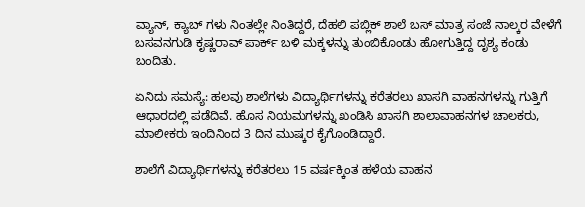ವ್ಯಾನ್, ಕ್ಯಾಬ್ ಗಳು ನಿಂತಲ್ಲೇ ನಿಂತಿದ್ದರೆ, ದೆಹಲಿ ಪಬ್ಲಿಕ್ ಶಾಲೆ ಬಸ್ ಮಾತ್ರ ಸಂಜೆ ನಾಲ್ಕರ ವೇಳೆಗೆ ಬಸವನಗುಡಿ ಕೃಷ್ಣರಾವ್ ಪಾರ್ಕ್ ಬಳಿ ಮಕ್ಕಳನ್ನು ತುಂಬಿಕೊಂಡು ಹೋಗುತ್ತಿದ್ದ ದೃಶ್ಯ ಕಂಡು ಬಂದಿತು.

ಏನಿದು ಸಮಸ್ಯೆ: ಹಲವು ಶಾಲೆಗಳು ವಿದ್ಯಾರ್ಥಿಗಳನ್ನು ಕರೆತರಲು ಖಾಸಗಿ ವಾಹನಗಳನ್ನು ಗುತ್ತಿಗೆ ಆಧಾರದಲ್ಲಿ ಪಡೆದಿವೆ. ಹೊಸ ನಿಯಮಗಳನ್ನು ಖಂಡಿಸಿ ಖಾಸಗಿ ಶಾಲಾವಾಹನಗಳ ಚಾಲಕರು, ಮಾಲೀಕರು ಇಂದಿನಿಂದ 3 ದಿನ ಮುಷ್ಕರ ಕೈಗೊಂಡಿದ್ದಾರೆ.

ಶಾಲೆಗೆ ವಿದ್ಯಾರ್ಥಿಗಳನ್ನು ಕರೆತರಲು 15 ವರ್ಷಕ್ಕಿಂತ ಹಳೆಯ ವಾಹನ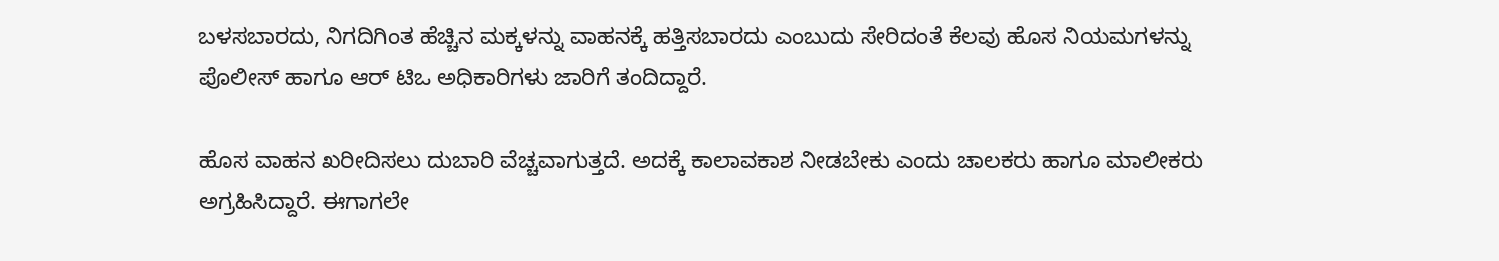ಬಳಸಬಾರದು, ನಿಗದಿಗಿಂತ ಹೆಚ್ಚಿನ ಮಕ್ಕಳನ್ನು ವಾಹನಕ್ಕೆ ಹತ್ತಿಸಬಾರದು ಎಂಬುದು ಸೇರಿದಂತೆ ಕೆಲವು ಹೊಸ ನಿಯಮಗಳನ್ನು ಪೊಲೀಸ್ ಹಾಗೂ ಆರ್ ಟಿಒ ಅಧಿಕಾರಿಗಳು ಜಾರಿಗೆ ತಂದಿದ್ದಾರೆ.

ಹೊಸ ವಾಹನ ಖರೀದಿಸಲು ದುಬಾರಿ ವೆಚ್ಚವಾಗುತ್ತದೆ. ಅದಕ್ಕೆ ಕಾಲಾವಕಾಶ ನೀಡಬೇಕು ಎಂದು ಚಾಲಕರು ಹಾಗೂ ಮಾಲೀಕರು ಅಗ್ರಹಿಸಿದ್ದಾರೆ. ಈಗಾಗಲೇ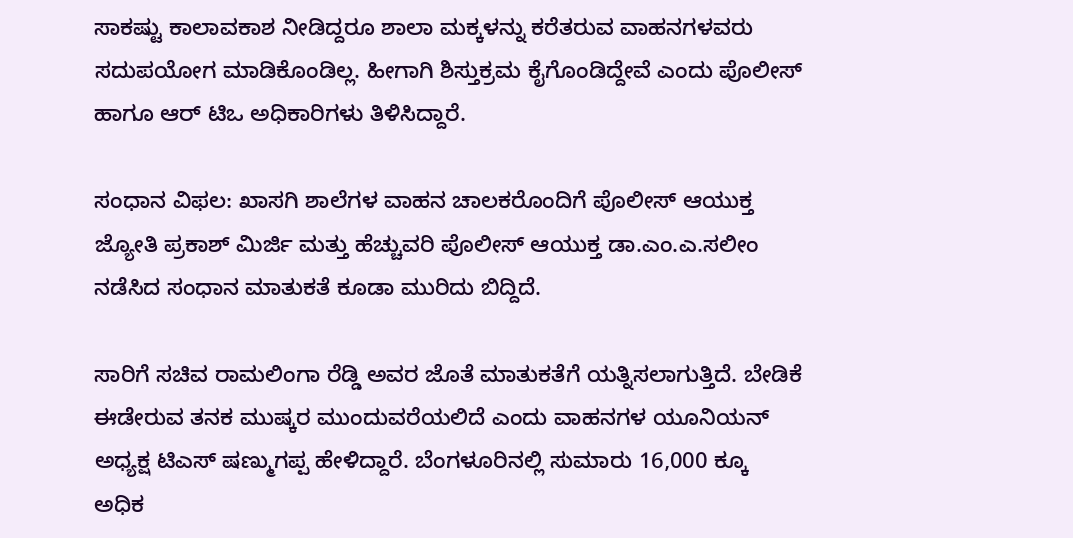ಸಾಕಷ್ಟು ಕಾಲಾವಕಾಶ ನೀಡಿದ್ದರೂ ಶಾಲಾ ಮಕ್ಕಳನ್ನು ಕರೆತರುವ ವಾಹನಗಳವರು ಸದುಪಯೋಗ ಮಾಡಿಕೊಂಡಿಲ್ಲ. ಹೀಗಾಗಿ ಶಿಸ್ತುಕ್ರಮ ಕೈಗೊಂಡಿದ್ದೇವೆ ಎಂದು ಪೊಲೀಸ್ ಹಾಗೂ ಆರ್ ಟಿಒ ಅಧಿಕಾರಿಗಳು ತಿಳಿಸಿದ್ದಾರೆ.

ಸಂಧಾನ ವಿಫಲ: ಖಾಸಗಿ ಶಾಲೆಗಳ ವಾಹನ ಚಾಲಕರೊಂದಿಗೆ ಪೊಲೀಸ್ ಆಯುಕ್ತ ಜ್ಯೋತಿ ಪ್ರಕಾಶ್ ಮಿರ್ಜಿ ಮತ್ತು ಹೆಚ್ಚುವರಿ ಪೊಲೀಸ್ ಆಯುಕ್ತ ಡಾ.ಎಂ.ಎ.ಸಲೀಂ ನಡೆಸಿದ ಸಂಧಾನ ಮಾತುಕತೆ ಕೂಡಾ ಮುರಿದು ಬಿದ್ದಿದೆ.

ಸಾರಿಗೆ ಸಚಿವ ರಾಮಲಿಂಗಾ ರೆಡ್ಡಿ ಅವರ ಜೊತೆ ಮಾತುಕತೆಗೆ ಯತ್ನಿಸಲಾಗುತ್ತಿದೆ. ಬೇಡಿಕೆ ಈಡೇರುವ ತನಕ ಮುಷ್ಕರ ಮುಂದುವರೆಯಲಿದೆ ಎಂದು ವಾಹನಗಳ ಯೂನಿಯನ್ ಅಧ್ಯಕ್ಷ ಟಿಎಸ್ ಷಣ್ಮುಗಪ್ಪ ಹೇಳಿದ್ದಾರೆ. ಬೆಂಗಳೂರಿನಲ್ಲಿ ಸುಮಾರು 16,000 ಕ್ಕೂ ಅಧಿಕ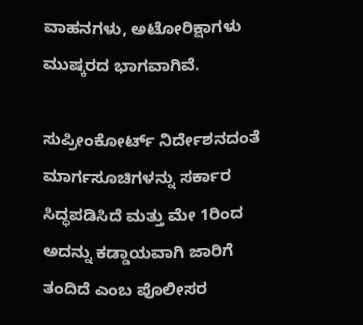ವಾಹನಗಳು, ಅಟೋರಿಕ್ಷಾಗಳು ಮುಷ್ಕರದ ಭಾಗವಾಗಿವೆ.

ಸುಪ್ರೀಂಕೋರ್ಟ್ ನಿರ್ದೇಶನದಂತೆ ಮಾರ್ಗಸೂಚಿಗಳನ್ನು ಸರ್ಕಾರ ಸಿದ್ಧಪಡಿಸಿದೆ ಮತ್ತು ಮೇ 1ರಿಂದ ಅದನ್ನು ಕಡ್ಡಾಯವಾಗಿ ಜಾರಿಗೆ ತಂದಿದೆ ಎಂಬ ಪೊಲೀಸರ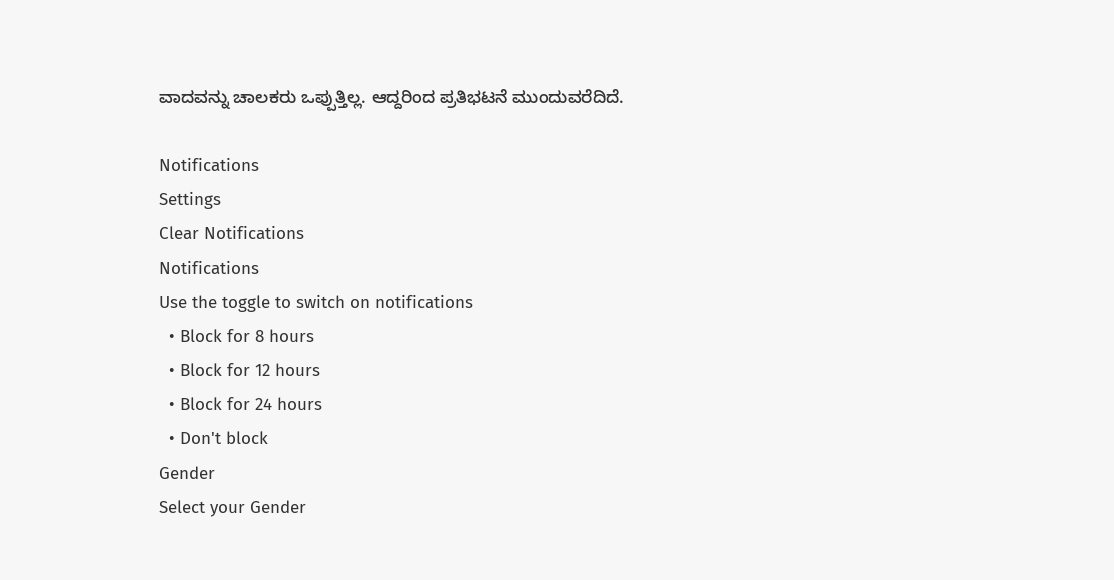ವಾದವನ್ನು ಚಾಲಕರು ಒಪ್ಪುತ್ತಿಲ್ಲ. ಆದ್ದರಿಂದ ಪ್ರತಿಭಟನೆ ಮುಂದುವರೆದಿದೆ.

Notifications
Settings
Clear Notifications
Notifications
Use the toggle to switch on notifications
  • Block for 8 hours
  • Block for 12 hours
  • Block for 24 hours
  • Don't block
Gender
Select your Gender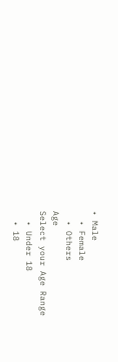• Male
  • Female
  • Others
Age
Select your Age Range
  • Under 18
  • 18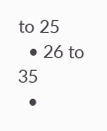to 25
  • 26 to 35
  •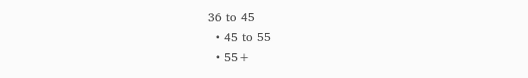36 to 45
  • 45 to 55
  • 55+